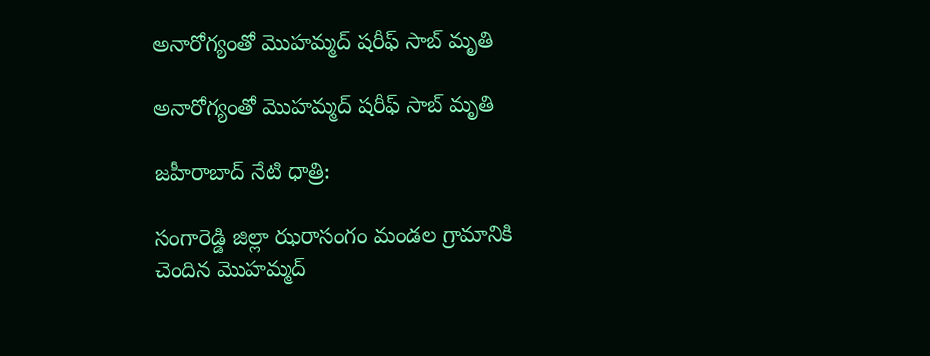అనారోగ్యంతో మొహమ్మద్ షరీఫ్ సాబ్ మృతి

అనారోగ్యంతో మొహమ్మద్ షరీఫ్ సాబ్ మృతి

జహీరాబాద్ నేటి ధాత్రి:

సంగారెడ్డి జిల్లా ఝరాసంగం మండల గ్రామానికి చెందిన మొహమ్మద్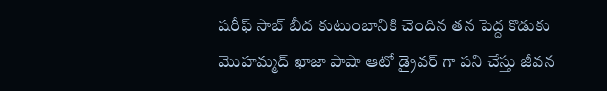షరీఫ్ సాబ్ బీద కుటుంబానికి చెందిన తన పెద్ద కొడుకు మొహమ్మద్ ఖాజా పాషా ఆటో డ్రైవర్ గా పని చేస్తు జీవన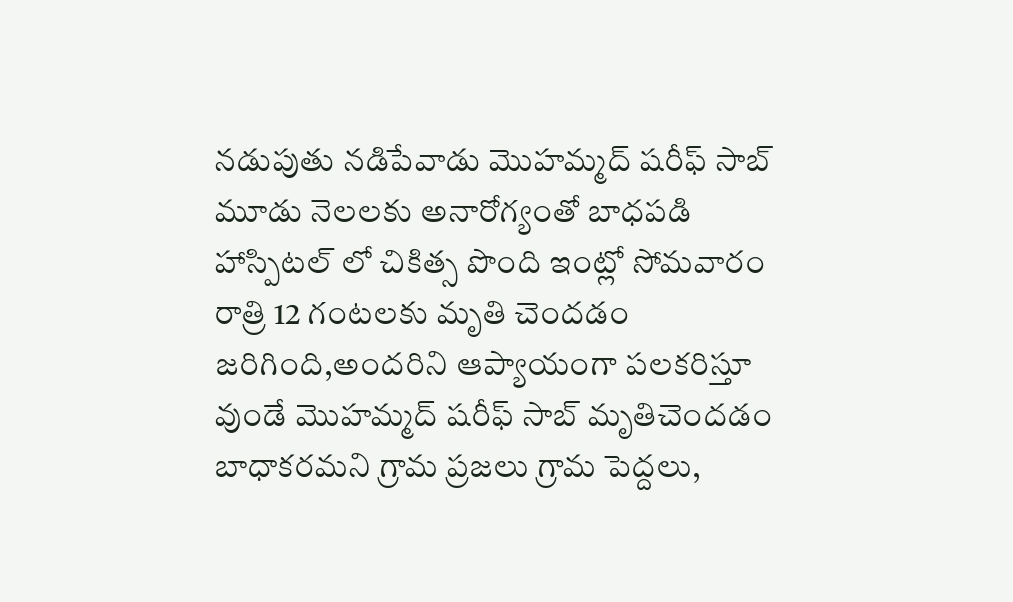నడుపుతు నడిపేవాడు మొహమ్మద్ షరీఫ్ సాబ్ మూడు నెలలకు అనారోగ్యంతో బాధపడి హాస్పిటల్ లో చికిత్స పొంది ఇంట్లో సోమవారం రాత్రి 12 గంటలకు మృతి చెందడం జరిగింది,అందరిని ఆప్యాయంగా పలకరిస్తూ వుండే మొహమ్మద్ షరీఫ్ సాబ్ మృతిచెందడం బాధాకరమని గ్రామ ప్రజలు గ్రామ పెద్దలు,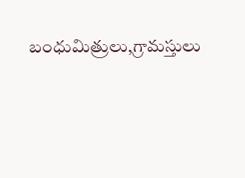బంధుమిత్రులు,గ్రామస్తులు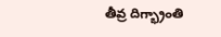తీవ్ర దిగ్భ్రాంతి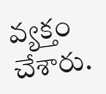వ్యక్తం చేశారు.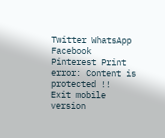Twitter WhatsApp Facebook Pinterest Print
error: Content is protected !!
Exit mobile version